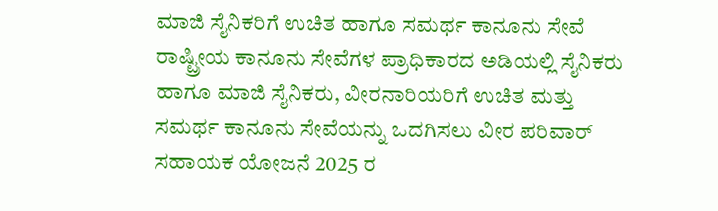ಮಾಜಿ ಸೈನಿಕರಿಗೆ ಉಚಿತ ಹಾಗೂ ಸಮರ್ಥ ಕಾನೂನು ಸೇವೆ
ರಾಷ್ಟ್ರೀಯ ಕಾನೂನು ಸೇವೆಗಳ ಪ್ರಾಧಿಕಾರದ ಅಡಿಯಲ್ಲಿ ಸೈನಿಕರು ಹಾಗೂ ಮಾಜಿ ಸೈನಿಕರು, ವೀರನಾರಿಯರಿಗೆ ಉಚಿತ ಮತ್ತು ಸಮರ್ಥ ಕಾನೂನು ಸೇವೆಯನ್ನು ಒದಗಿಸಲು ವೀರ ಪರಿವಾರ್ ಸಹಾಯಕ ಯೋಜನೆ 2025 ರ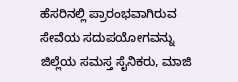ಹೆಸರಿನಲ್ಲಿ ಪ್ರಾರಂಭವಾಗಿರುವ ಸೇವೆಯ ಸದುಪಯೋಗವನ್ನು ಜಿಲ್ಲೆಯ ಸಮಸ್ತ ಸೈನಿಕರು, ಮಾಜಿ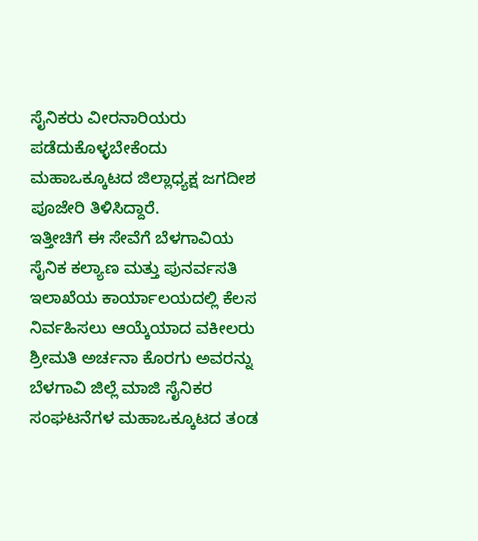ಸೈನಿಕರು ವೀರನಾರಿಯರು ಪಡೆದುಕೊಳ್ಳಬೇಕೆಂದು ಮಹಾಒಕ್ಕೂಟದ ಜಿಲ್ಲಾಧ್ಯಕ್ಷ ಜಗದೀಶ ಪೂಜೇರಿ ತಿಳಿಸಿದ್ದಾರೆ.
ಇತ್ತೀಚಿಗೆ ಈ ಸೇವೆಗೆ ಬೆಳಗಾವಿಯ ಸೈನಿಕ ಕಲ್ಯಾಣ ಮತ್ತು ಪುನರ್ವಸತಿ ಇಲಾಖೆಯ ಕಾರ್ಯಾಲಯದಲ್ಲಿ ಕೆಲಸ ನಿರ್ವಹಿಸಲು ಆಯ್ಕೆಯಾದ ವಕೀಲರು ಶ್ರೀಮತಿ ಅರ್ಚನಾ ಕೊರಗು ಅವರನ್ನು ಬೆಳಗಾವಿ ಜಿಲ್ಲೆ ಮಾಜಿ ಸೈನಿಕರ ಸಂಘಟನೆಗಳ ಮಹಾಒಕ್ಕೂಟದ ತಂಡ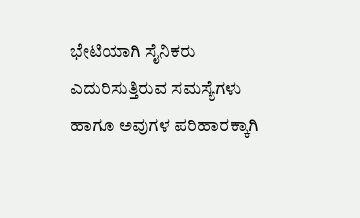ಭೇಟಿಯಾಗಿ ಸೈನಿಕರು ಎದುರಿಸುತ್ತಿರುವ ಸಮಸ್ಯೆಗಳು ಹಾಗೂ ಅವುಗಳ ಪರಿಹಾರಕ್ಕಾಗಿ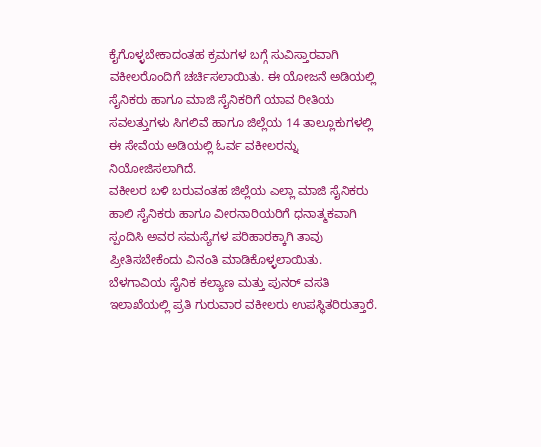ಕೈಗೊಳ್ಳಬೇಕಾದಂತಹ ಕ್ರಮಗಳ ಬಗ್ಗೆ ಸುವಿಸ್ತಾರವಾಗಿ ವಕೀಲರೊಂದಿಗೆ ಚರ್ಚಿಸಲಾಯಿತು. ಈ ಯೋಜನೆ ಅಡಿಯಲ್ಲಿ ಸೈನಿಕರು ಹಾಗೂ ಮಾಜಿ ಸೈನಿಕರಿಗೆ ಯಾವ ರೀತಿಯ ಸವಲತ್ತುಗಳು ಸಿಗಲಿವೆ ಹಾಗೂ ಜಿಲ್ಲೆಯ 14 ತಾಲ್ಲೂಕುಗಳಲ್ಲಿ ಈ ಸೇವೆಯ ಅಡಿಯಲ್ಲಿ ಓರ್ವ ವಕೀಲರನ್ನು ನಿಯೋಜಿಸಲಾಗಿದೆ.
ವಕೀಲರ ಬಳಿ ಬರುವಂತಹ ಜಿಲ್ಲೆಯ ಎಲ್ಲಾ ಮಾಜಿ ಸೈನಿಕರು ಹಾಲಿ ಸೈನಿಕರು ಹಾಗೂ ವೀರನಾರಿಯರಿಗೆ ಧನಾತ್ಮಕವಾಗಿ ಸ್ಪಂದಿಸಿ ಅವರ ಸಮಸ್ಯೆಗಳ ಪರಿಹಾರಕ್ಕಾಗಿ ತಾವು ಪ್ರೀತಿಸಬೇಕೆಂದು ವಿನಂತಿ ಮಾಡಿಕೊಳ್ಳಲಾಯಿತು. ಬೆಳಗಾವಿಯ ಸೈನಿಕ ಕಲ್ಯಾಣ ಮತ್ತು ಪುನರ್ ವಸತಿ ಇಲಾಖೆಯಲ್ಲಿ ಪ್ರತಿ ಗುರುವಾರ ವಕೀಲರು ಉಪಸ್ಥಿತರಿರುತ್ತಾರೆ.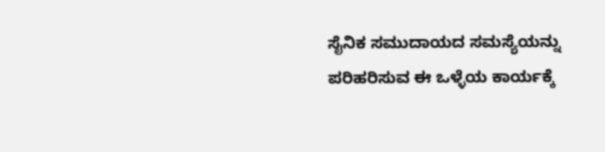ಸೈನಿಕ ಸಮುದಾಯದ ಸಮಸ್ಯೆಯನ್ನು ಪರಿಹರಿಸುವ ಈ ಒಳ್ಳೆಯ ಕಾರ್ಯಕ್ಕೆ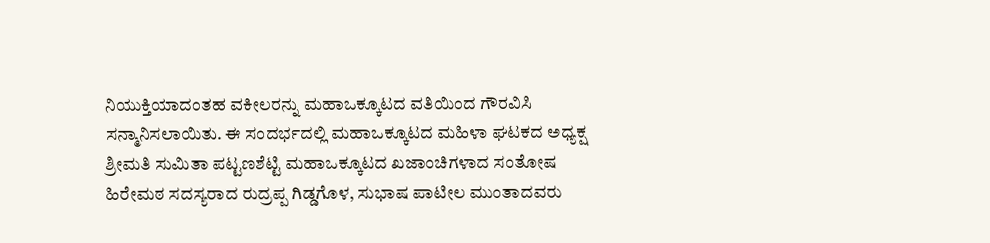ನಿಯುಕ್ತಿಯಾದಂತಹ ವಕೀಲರನ್ನು ಮಹಾಒಕ್ಕೂಟದ ವತಿಯಿಂದ ಗೌರವಿಸಿ ಸನ್ಮಾನಿಸಲಾಯಿತು. ಈ ಸಂದರ್ಭದಲ್ಲಿ ಮಹಾಒಕ್ಕೂಟದ ಮಹಿಳಾ ಘಟಕದ ಅಧ್ಯಕ್ಷ ಶ್ರೀಮತಿ ಸುಮಿತಾ ಪಟ್ಟಣಶೆಟ್ಟಿ ಮಹಾಒಕ್ಕೂಟದ ಖಜಾಂಚಿಗಳಾದ ಸಂತೋಷ ಹಿರೇಮಠ ಸದಸ್ಯರಾದ ರುದ್ರಪ್ಪ ಗಿಡ್ಡಗೊಳ, ಸುಭಾಷ ಪಾಟೀಲ ಮುಂತಾದವರು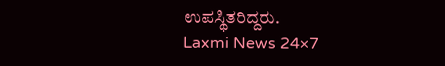ಉಪಸ್ಥಿತರಿದ್ದರು.
Laxmi News 24×7